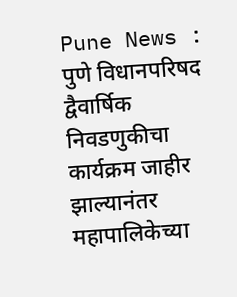Pune News : पुणे विधानपरिषद द्वैवार्षिक निवडणुकीचा कार्यक्रम जाहीर झाल्यानंतर महापालिकेच्या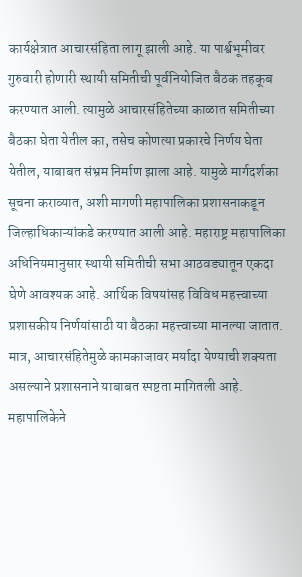कार्यक्षेत्रात आचारसंहिता लागू झाली आहे. या पार्श्वभूमीवर गुरुवारी होणारी स्थायी समितीची पूर्वनियोजित बैठक तहकूब करण्यात आली. त्यामुळे आचारसंहितेच्या काळात समितीच्या बैठका घेता येतील का, तसेच कोणत्या प्रकारचे निर्णय घेता येतील, याबाबत संभ्रम निर्माण झाला आहे. यामुळे मार्गदर्शका सूचना कराव्यात, अशी मागणी महापालिका प्रशासनाकडून जिल्हाधिकाऱ्यांकडे करण्यात आली आहे. महाराष्ट्र महापालिका अधिनियमानुसार स्थायी समितीची सभा आठवड्यातून एकदा घेणे आवश्यक आहे. आर्थिक विषयांसह विविध महत्त्वाच्या प्रशासकीय निर्णयांसाठी या बैठका महत्त्वाच्या मानल्या जातात. मात्र, आचारसंहितेमुळे कामकाजावर मर्यादा येण्याची शक्यता असल्याने प्रशासनाने याबाबत स्पष्टता मागितली आहे. महापालिकेने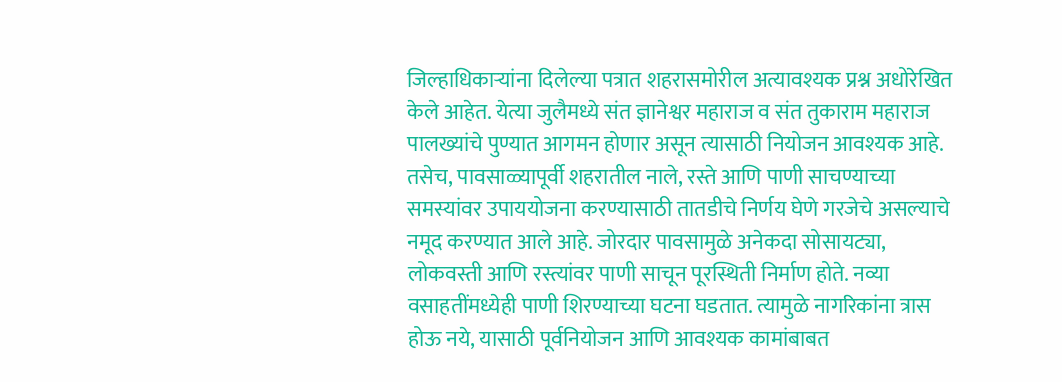जिल्हाधिकाऱ्यांना दिलेल्या पत्रात शहरासमोरील अत्यावश्यक प्रश्न अधोरेखित केले आहेत. येत्या जुलैमध्ये संत ज्ञानेश्वर महाराज व संत तुकाराम महाराज पालख्यांचे पुण्यात आगमन होणार असून त्यासाठी नियोजन आवश्यक आहे. तसेच, पावसाळ्यापूर्वी शहरातील नाले, रस्ते आणि पाणी साचण्याच्या समस्यांवर उपाययोजना करण्यासाठी तातडीचे निर्णय घेणे गरजेचे असल्याचे नमूद करण्यात आले आहे. जोरदार पावसामुळे अनेकदा सोसायट्या, लोकवस्ती आणि रस्त्यांवर पाणी साचून पूरस्थिती निर्माण होते. नव्या वसाहतींमध्येही पाणी शिरण्याच्या घटना घडतात. त्यामुळे नागरिकांना त्रास होऊ नये, यासाठी पूर्वनियोजन आणि आवश्यक कामांबाबत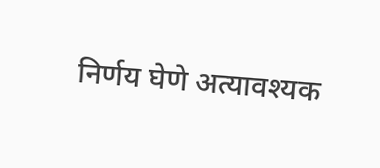निर्णय घेणे अत्यावश्यक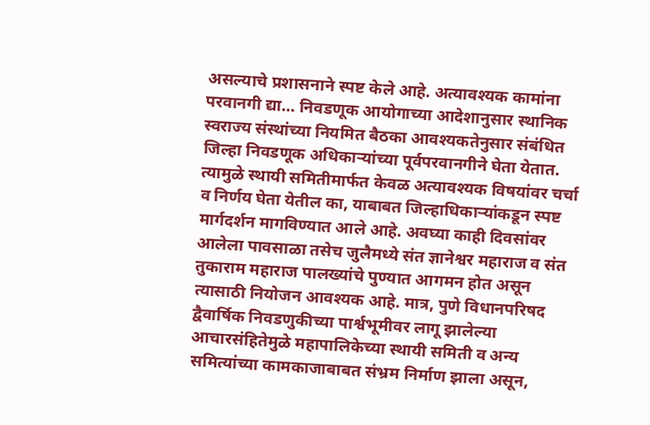असल्याचे प्रशासनाने स्पष्ट केले आहे. अत्यावश्यक कामांना परवानगी द्या… निवडणूक आयोगाच्या आदेशानुसार स्थानिक स्वराज्य संस्थांच्या नियमित बैठका आवश्यकतेनुसार संबंधित जिल्हा निवडणूक अधिकाऱ्यांच्या पूर्वपरवानगीने घेता येतात. त्यामुळे स्थायी समितीमार्फत केवळ अत्यावश्यक विषयांवर चर्चा व निर्णय घेता येतील का, याबाबत जिल्हाधिकाऱ्यांकडून स्पष्ट मार्गदर्शन मागविण्यात आले आहे. अवघ्या काही दिवसांवर आलेला पावसाळा तसेच जुलैमध्ये संत ज्ञानेश्वर महाराज व संत तुकाराम महाराज पालख्यांचे पुण्यात आगमन होत असून त्यासाठी नियोजन आवश्यक आहे. मात्र, पुणे विधानपरिषद द्वैवार्षिक निवडणुकीच्या पार्श्वभूमीवर लागू झालेल्या आचारसंहितेमुळे महापालिकेच्या स्थायी समिती व अन्य समित्यांच्या कामकाजाबाबत संभ्रम निर्माण झाला असून,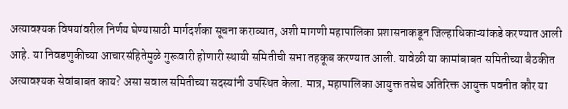अत्यावश्यक विषयांवरील निर्णय घेण्यासाठी मार्गदर्शका सूचना कराव्यात, अशी मागणी महापालिका प्रशासनाकडून जिल्हाधिकाऱ्यांकडे करण्यात आली आहे. या निवडणुकीच्या आचारसंहितेमुळे गुरूवारी होणारी स्थायी समितीची सभा तहकूब करण्यात आली. यावेळी या कामांबाबत समितीच्या बैठकीत अत्यावश्यक सेवांबाबत काय? असा सवाल समितीच्या सदस्यांनी उपस्थित केला. मात्र, महापालिका आयुक्त तसेच अतिरिक्त आयुक्त पवनीत कौर या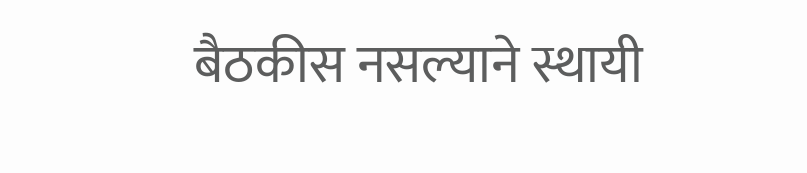बैठकीस नसल्याने स्थायी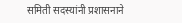समिती सदस्यांनी प्रशासनाने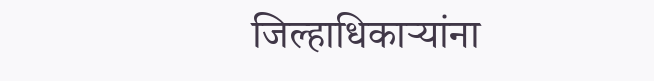जिल्हाधिकाऱ्यांना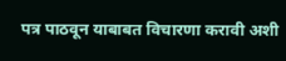पत्र पाठवून याबाबत विचारणा करावी अशी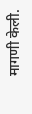मागणी केली.